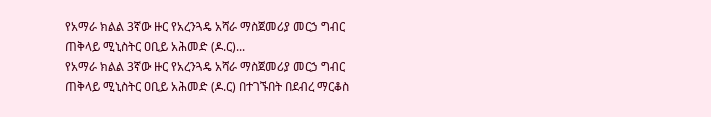የአማራ ክልል 3ኛው ዙር የአረንጓዴ አሻራ ማስጀመሪያ መርኃ ግብር ጠቅላይ ሚኒስትር ዐቢይ አሕመድ (ዶ.ር)...
የአማራ ክልል 3ኛው ዙር የአረንጓዴ አሻራ ማስጀመሪያ መርኃ ግብር ጠቅላይ ሚኒስትር ዐቢይ አሕመድ (ዶ.ር) በተገኙበት በደብረ ማርቆስ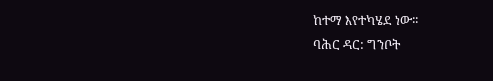ከተማ እየተካሄደ ነው፡፡
ባሕር ዳር: ግንቦት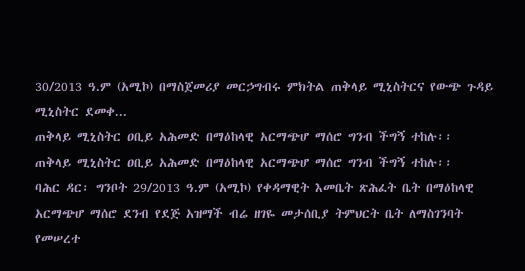30/2013 ዓ.ም (አሚኮ) በማስጀመሪያ መርኃግብሩ ምክትል ጠቅላይ ሚኒስትርና የውጭ ጉዳይ ሚኒስትር ደመቀ...
ጠቅላይ ሚኒስትር ዐቢይ አሕመድ በማዕከላዊ አርማጭሆ ማሰሮ ግንብ ችግኝ ተከሉ፡፡
ጠቅላይ ሚኒስትር ዐቢይ አሕመድ በማዕከላዊ አርማጭሆ ማሰሮ ግንብ ችግኝ ተከሉ፡፡
ባሕር ዳር፡ ግንቦት 29/2013 ዓ.ም (አሚኮ) የቀዳማዊት እመቤት ጽሕፈት ቤት በማዕከላዊ አርማጭሆ ማሰሮ ደንብ የደጅ አዝማች ብሬ ዘገዬ መታሰቢያ ትምህርት ቤት ለማስገንባት የመሠረተ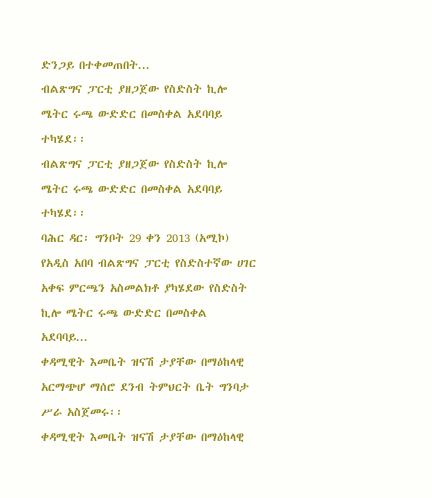ድንጋይ በተቀመጠበት...
ብልጽግና ፓርቲ ያዘጋጀው የስድስት ኪሎ ሜትር ሩጫ ውድድር በመስቀል አደባባይ ተካሄደ፡፡
ብልጽግና ፓርቲ ያዘጋጀው የስድስት ኪሎ ሜትር ሩጫ ውድድር በመስቀል አደባባይ ተካሄደ፡፡
ባሕር ዳር፡ ግንቦት 29 ቀን 2013 (አሚኮ) የአዲስ አበባ ብልጽግና ፓርቲ የስድስተኛው ሀገር አቀፍ ምርጫን አስመልክቶ ያካሄደው የስድስት ኪሎ ሜትር ሩጫ ውድድር በመስቀል አደባባይ...
ቀዳሚዊት እመቤት ዝናሽ ታያቸው በማዕከላዊ አርማጭሆ ማሰሮ ደንብ ትምህርት ቤት ግንባታ ሥራ አስጀመሩ፡፡
ቀዳሚዊት እመቤት ዝናሽ ታያቸው በማዕከላዊ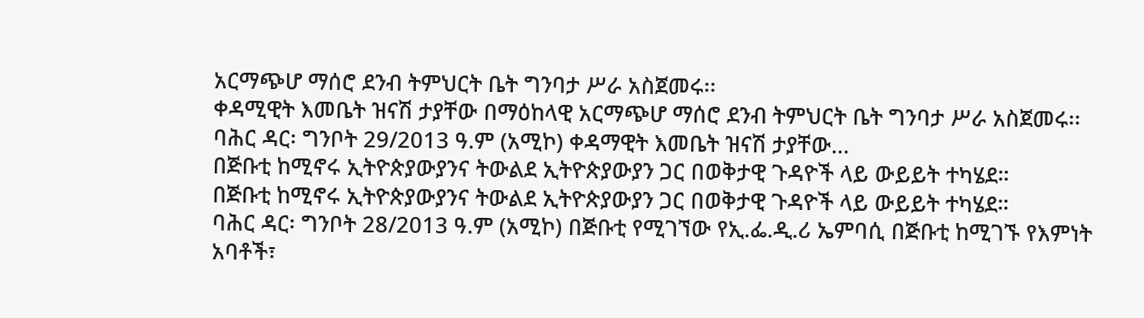አርማጭሆ ማሰሮ ደንብ ትምህርት ቤት ግንባታ ሥራ አስጀመሩ፡፡
ቀዳሚዊት እመቤት ዝናሽ ታያቸው በማዕከላዊ አርማጭሆ ማሰሮ ደንብ ትምህርት ቤት ግንባታ ሥራ አስጀመሩ፡፡
ባሕር ዳር፡ ግንቦት 29/2013 ዓ.ም (አሚኮ) ቀዳማዊት እመቤት ዝናሽ ታያቸው...
በጅቡቲ ከሚኖሩ ኢትዮጵያውያንና ትውልደ ኢትዮጵያውያን ጋር በወቅታዊ ጉዳዮች ላይ ውይይት ተካሄደ።
በጅቡቲ ከሚኖሩ ኢትዮጵያውያንና ትውልደ ኢትዮጵያውያን ጋር በወቅታዊ ጉዳዮች ላይ ውይይት ተካሄደ።
ባሕር ዳር፡ ግንቦት 28/2013 ዓ.ም (አሚኮ) በጅቡቲ የሚገኘው የኢ.ፌ.ዲ.ሪ ኤምባሲ በጅቡቲ ከሚገኙ የእምነት አባቶች፣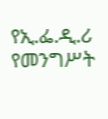የኢ.ፌ.ዲ.ሪ የመንግሥት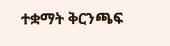ተቋማት ቅርንጫፍ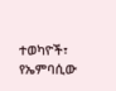ተወካዮች፣ የኤምባሲው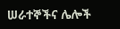ሠራተኞችና ሌሎች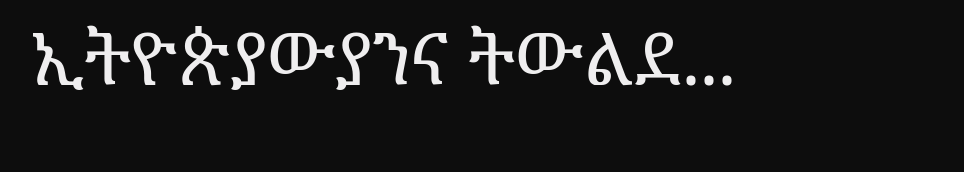ኢትዮጵያውያንና ትውልደ...